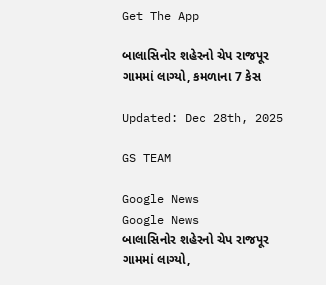Get The App

બાલાસિનોર શહેરનો ચેપ રાજપૂર ગામમાં લાગ્યો, કમળાના 7 કેસ

Updated: Dec 28th, 2025

GS TEAM

Google News
Google News
બાલાસિનોર શહેરનો ચેપ રાજપૂર ગામમાં લાગ્યો,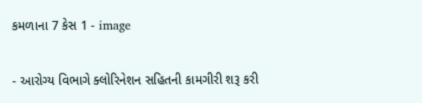કમળાના 7 કેસ 1 - image

- આરોગ્ય વિભાગે ક્લોરિનેશન સહિતની કામગીરી શરૂ કરી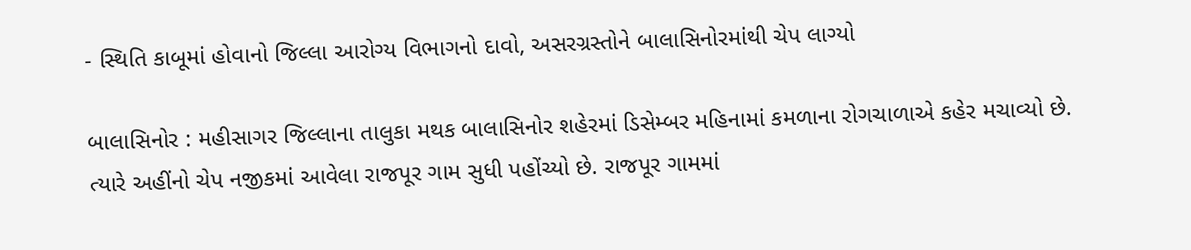- સ્થિતિ કાબૂમાં હોવાનો જિલ્લા આરોગ્ય વિભાગનો દાવો, અસરગ્રસ્તોને બાલાસિનોરમાંથી ચેપ લાગ્યો

બાલાસિનોર : મહીસાગર જિલ્લાના તાલુકા મથક બાલાસિનોર શહેરમાં ડિસેમ્બર મહિનામાં કમળાના રોગચાળાએ કહેર મચાવ્યો છે. ત્યારે અહીંનો ચેપ નજીકમાં આવેલા રાજપૂર ગામ સુધી પહોંચ્યો છે. રાજપૂર ગામમાં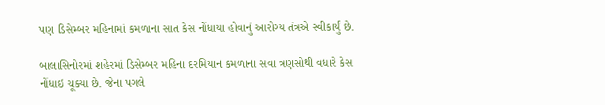પણ ડિસેમ્બર મહિનામાં કમળાના સાત કેસ નોંધાયા હોવાનું આરોગ્ય તંત્રએ સ્વીકાર્યું છે.

બાલાસિનોરમાં શહેરમાં ડિસેમ્બર મહિના દરમિયાન કમળાના સવા ત્રણસોથી વધારે કેસ નોંધાઇ ચૂક્યા છે. જેના પગલે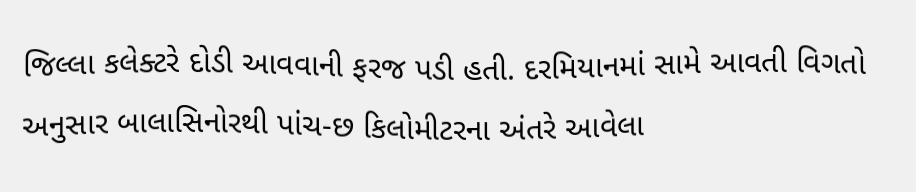જિલ્લા કલેક્ટરે દોડી આવવાની ફરજ પડી હતી. દરમિયાનમાં સામે આવતી વિગતો અનુસાર બાલાસિનોરથી પાંચ-છ કિલોમીટરના અંતરે આવેલા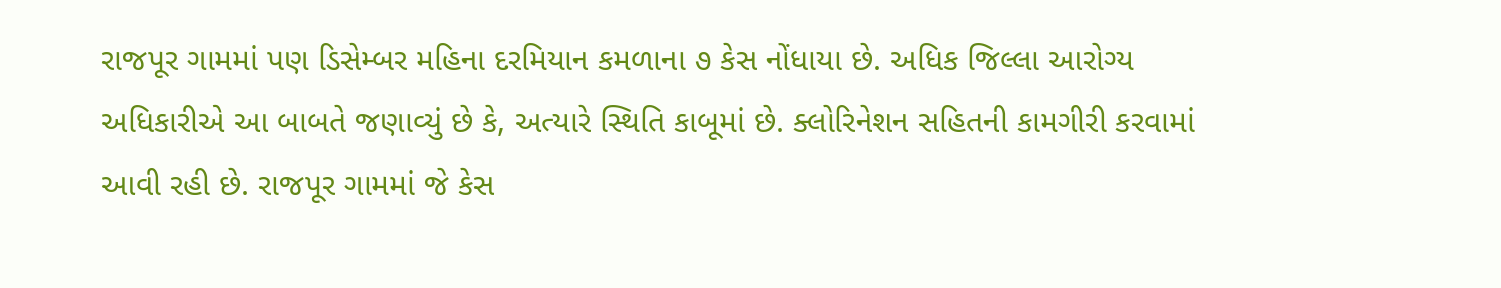રાજપૂર ગામમાં પણ ડિસેમ્બર મહિના દરમિયાન કમળાના ૭ કેસ નોંધાયા છે. અધિક જિલ્લા આરોગ્ય અધિકારીએ આ બાબતે જણાવ્યું છે કે, અત્યારે સ્થિતિ કાબૂમાં છે. ક્લોરિનેશન સહિતની કામગીરી કરવામાં આવી રહી છે. રાજપૂર ગામમાં જે કેસ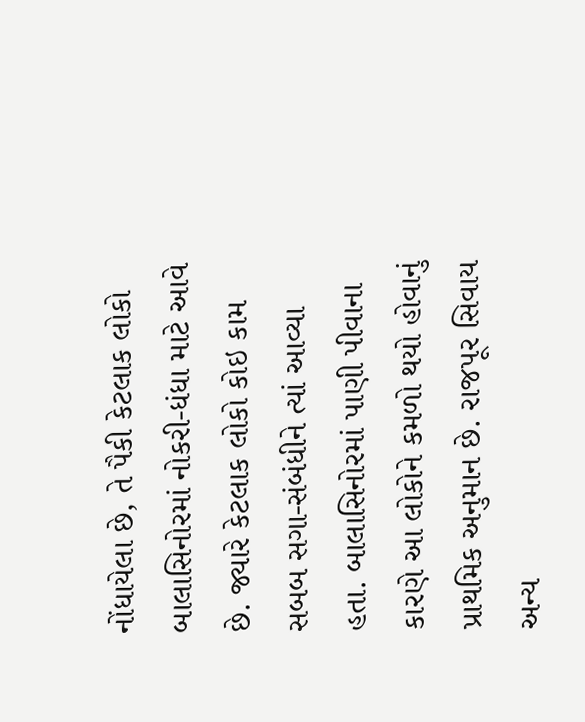નોંધાયેલા છે, તે પૈકી કેટલાક લોકો બાલાસિનોરમાં નોકરી-ધંધા માટે આવે છે. જ્યારે કેટલાક લોકો કોઇ કામ સબબ સગા-સંબંધીને ત્યાં આવ્યા હતા. બાલાસિનોરમાં પાણી પીવાના કારણે આ લોકોને કમળો થયો હોવાનું પ્રાથમિક અનુમાન છે. રાજપૂર સિવાય અન્ય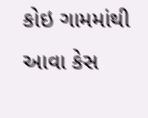કોઇ ગામમાંથી આવા કેસ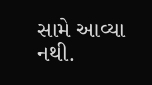સામે આવ્યા નથી.